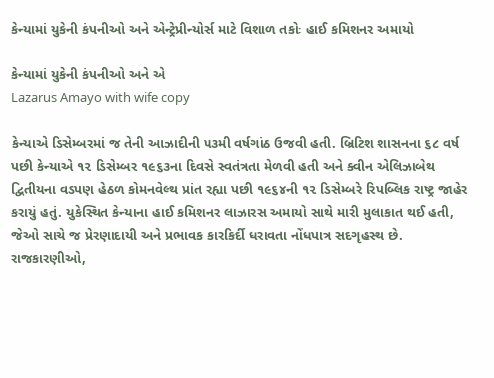કેન્યામાં યુકેની કંપનીઓ અને એન્ટ્રેપ્રીન્યોર્સ માટે વિશાળ તકોઃ હાઈ કમિશનર અમાયો

કેન્યામાં યુકેની કંપનીઓ અને એ
Lazarus Amayo with wife copy

કેન્યાએ ડિસેમ્બરમાં જ તેની આઝાદીની ૫૩મી વર્ષગાંઠ ઉજવી હતી. બ્રિટિશ શાસનના ૬૮ વર્ષ પછી કેન્યાએ ૧૨ ડિસેમ્બર ૧૯૬૩ના દિવસે સ્વતંત્રતા મેળવી હતી અને ક્વીન એલિઝાબેથ દ્વિતીયના વડપણ હેઠળ કોમનવેલ્થ પ્રાંત રહ્યા પછી ૧૯૬૪ની ૧૨ ડિસેમ્બરે રિપબ્લિક રાષ્ટ્ર જાહેર કરાયું હતું. યુકેસ્થિત કેન્યાના હાઈ કમિશનર લાઝારસ અમાયો સાથે મારી મુલાકાત થઈ હતી, જેઓ સાચે જ પ્રેરણાદાયી અને પ્રભાવક કારકિર્દી ધરાવતા નોંધપાત્ર સદગૃહસ્થ છે. રાજકારણીઓ,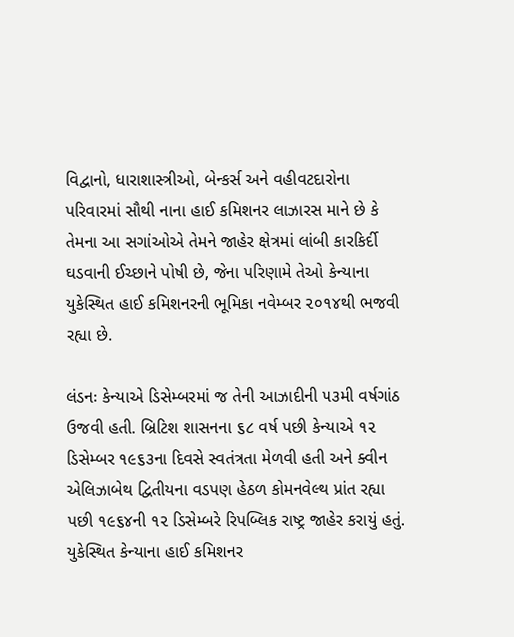વિદ્વાનો, ધારાશાસ્ત્રીઓ, બેન્કર્સ અને વહીવટદારોના પરિવારમાં સૌથી નાના હાઈ કમિશનર લાઝારસ માને છે કે તેમના આ સગાંઓએ તેમને જાહેર ક્ષેત્રમાં લાંબી કારકિર્દી ઘડવાની ઈચ્છાને પોષી છે, જેના પરિણામે તેઓ કેન્યાના યુકેસ્થિત હાઈ કમિશનરની ભૂમિકા નવેમ્બર ૨૦૧૪થી ભજવી રહ્યા છે.

લંડનઃ કેન્યાએ ડિસેમ્બરમાં જ તેની આઝાદીની ૫૩મી વર્ષગાંઠ ઉજવી હતી. બ્રિટિશ શાસનના ૬૮ વર્ષ પછી કેન્યાએ ૧૨ ડિસેમ્બર ૧૯૬૩ના દિવસે સ્વતંત્રતા મેળવી હતી અને ક્વીન એલિઝાબેથ દ્વિતીયના વડપણ હેઠળ કોમનવેલ્થ પ્રાંત રહ્યા પછી ૧૯૬૪ની ૧૨ ડિસેમ્બરે રિપબ્લિક રાષ્ટ્ર જાહેર કરાયું હતું. યુકેસ્થિત કેન્યાના હાઈ કમિશનર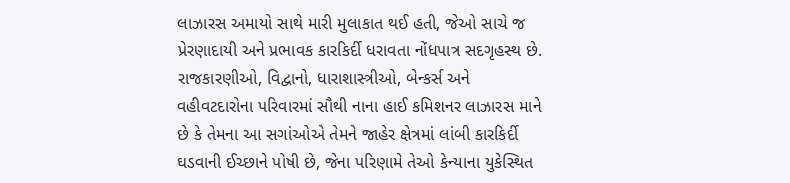લાઝારસ અમાયો સાથે મારી મુલાકાત થઈ હતી, જેઓ સાચે જ પ્રેરણાદાયી અને પ્રભાવક કારકિર્દી ધરાવતા નોંધપાત્ર સદગૃહસ્થ છે. રાજકારણીઓ, વિદ્વાનો, ધારાશાસ્ત્રીઓ, બેન્કર્સ અને વહીવટદારોના પરિવારમાં સૌથી નાના હાઈ કમિશનર લાઝારસ માને છે કે તેમના આ સગાંઓએ તેમને જાહેર ક્ષેત્રમાં લાંબી કારકિર્દી ઘડવાની ઈચ્છાને પોષી છે, જેના પરિણામે તેઓ કેન્યાના યુકેસ્થિત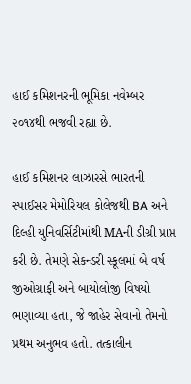હાઈ કમિશનરની ભૂમિકા નવેમ્બર ૨૦૧૪થી ભજવી રહ્યા છે.

હાઈ કમિશનર લાઝારસે ભારતની સ્પાઈસર મેમોરિયલ કોલેજથી BA અને દિલ્હી યુનિવર્સિટીમાંથી MAની ડીગ્રી પ્રાપ્ત કરી છે. તેમણે સેકન્ડરી સ્કૂલમાં બે વર્ષ જીઓગ્રાફી અને બાયોલોજી વિષયો ભણાવ્યા હતા, જે જાહેર સેવાનો તેમનો પ્રથમ અનુભવ હતો. તત્કાલીન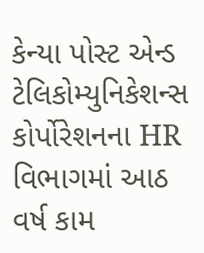કેન્યા પોસ્ટ એન્ડ ટેલિકોમ્યુનિકેશન્સ કોર્પોરેશનના HR વિભાગમાં આઠ વર્ષ કામ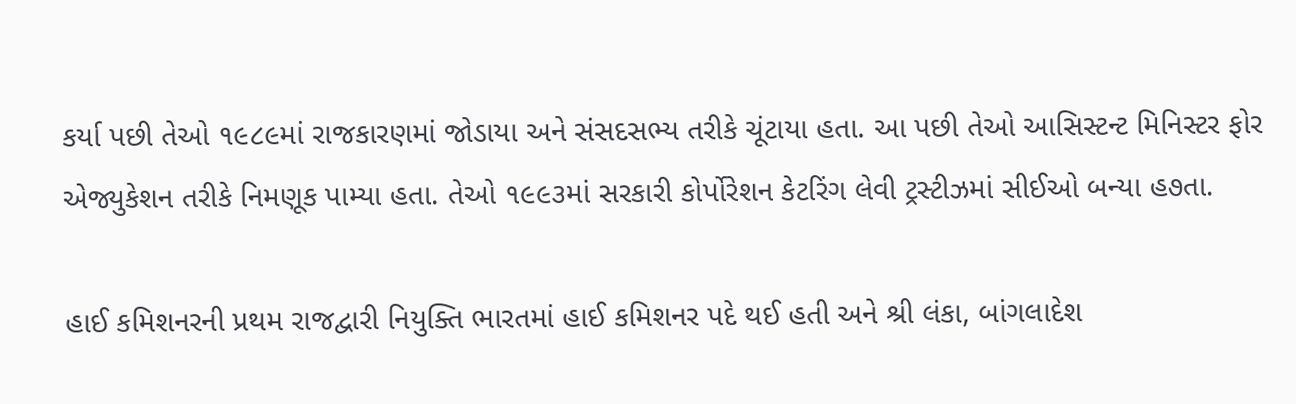કર્યા પછી તેઓ ૧૯૮૯માં રાજકારણમાં જોડાયા અને સંસદસભ્ય તરીકે ચૂંટાયા હતા. આ પછી તેઓ આસિસ્ટન્ટ મિનિસ્ટર ફોર એજ્યુકેશન તરીકે નિમણૂક પામ્યા હતા. તેઓ ૧૯૯૩માં સરકારી કોર્પોરેશન કેટરિંગ લેવી ટ્રસ્ટીઝમાં સીઈઓ બન્યા હ૭તા.

હાઈ કમિશનરની પ્રથમ રાજદ્વારી નિયુક્તિ ભારતમાં હાઈ કમિશનર પદે થઈ હતી અને શ્રી લંકા, બાંગલાદેશ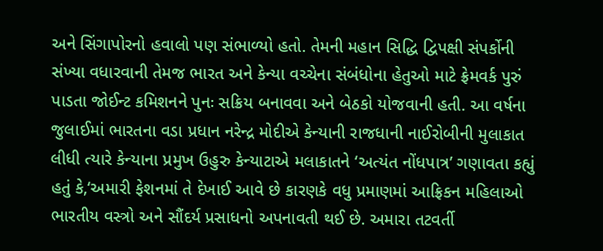અને સિંગાપોરનો હવાલો પણ સંભાળ્યો હતો. તેમની મહાન સિદ્ધિ દ્વિપક્ષી સંપર્કોની સંખ્યા વધારવાની તેમજ ભારત અને કેન્યા વચ્ચેના સંબંધોના હેતુઓ માટે ફ્રેમવર્ક પુરું પાડતા જોઈન્ટ કમિશનને પુનઃ સક્રિય બનાવવા અને બેઠકો યોજવાની હતી. આ વર્ષના જુલાઈમાં ભારતના વડા પ્રધાન નરેન્દ્ર મોદીએ કેન્યાની રાજધાની નાઈરોબીની મુલાકાત લીધી ત્યારે કેન્યાના પ્રમુખ ઉહુરુ કેન્યાટાએ મલાકાતને ‘અત્યંત નોંધપાત્ર’ ગણાવતા કહ્યું હતું કે,‘અમારી ફેશનમાં તે દેખાઈ આવે છે કારણકે વધુ પ્રમાણમાં આફ્રિકન મહિલાઓ ભારતીય વસ્ત્રો અને સૌંદર્ય પ્રસાધનો અપનાવતી થઈ છે. અમારા તટવર્તી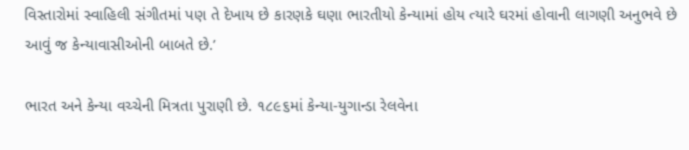વિસ્તારોમાં સ્વાહિલી સંગીતમાં પણ તે દેખાય છે કારણકે ઘણા ભારતીયો કેન્યામાં હોય ત્યારે ઘરમાં હોવાની લાગણી અનુભવે છે આવું જ કેન્યાવાસીઓની બાબતે છે.’

ભારત અને કેન્યા વચ્ચેની મિત્રતા પુરાણી છે. ૧૮૯૬માં કેન્યા-યુગાન્ડા રેલવેના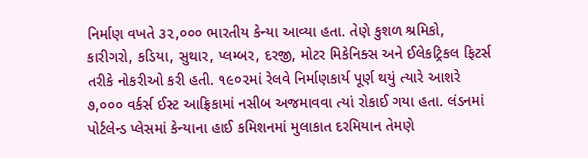નિર્માણ વખતે ૩૨,૦૦૦ ભારતીય કેન્યા આવ્યા હતા. તેણે કુશળ શ્રમિકો, કારીગરો, કડિયા, સુથાર, પ્લમ્બર, દરજી, મોટર મિકેનિક્સ અને ઈલેકટ્રિકલ ફિટર્સ તરીકે નોકરીઓ કરી હતી. ૧૯૦૨માં રેલવે નિર્માણકાર્ય પૂર્ણ થયું ત્યારે આશરે ૭,૦૦૦ વર્કર્સ ઈસ્ટ આફ્રિકામાં નસીબ અજમાવવા ત્યાં રોકાઈ ગયા હતા. લંડનમાં પોર્ટલેન્ડ પ્લેસમાં કેન્યાના હાઈ કમિશનમાં મુલાકાત દરમિયાન તેમણે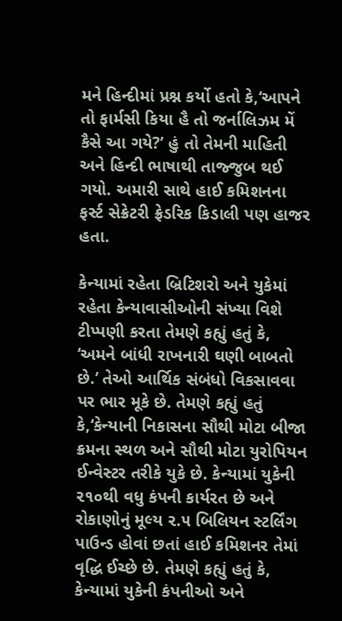મને હિન્દીમાં પ્રશ્ન કર્યો હતો કે,‘આપને તો ફાર્મસી કિયા હૈ તો જર્નાલિઝમ મેં કૈસે આ ગયે?’ હું તો તેમની માહિતી અને હિન્દી ભાષાથી તાજ્જુબ થઈ ગયો. અમારી સાથે હાઈ કમિશનના ફર્સ્ટ સેક્રેટરી ફ્રેડરિક કિડાલી પણ હાજર હતા.

કેન્યામાં રહેતા બ્રિટિશરો અને યુકેમાં રહેતા કેન્યાવાસીઓની સંખ્યા વિશે ટીપ્પણી કરતા તેમણે કહ્યું હતું કે, ‘અમને બાંધી રાખનારી ઘણી બાબતો છે.’ તેઓ આર્થિક સંબંધો વિકસાવવા પર ભાર મૂકે છે. તેમણે કહ્યું હતું કે,‘કેન્યાની નિકાસના સૌથી મોટા બીજા ક્રમના સ્થળ અને સૌથી મોટા યુરોપિયન ઈન્વેસ્ટર તરીકે યુકે છે. કેન્યામાં યુકેની ૨૧૦થી વધુ કંપની કાર્યરત છે અને રોકાણોનું મૂલ્ય ૨.૫ બિલિયન સ્ટર્લિંગ પાઉન્ડ હોવાં છતાં હાઈ કમિશનર તેમાં વૃદ્ધિ ઈચ્છે છે. તેમણે કહ્યું હતું કે, કેન્યામાં યુકેની કંપનીઓ અને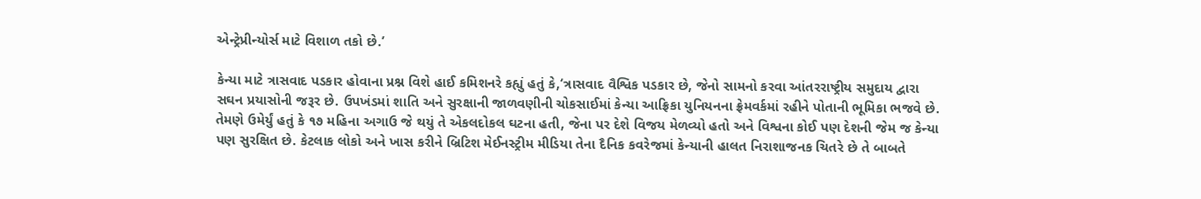એન્ટ્રેપ્રીન્યોર્સ માટે વિશાળ તકો છે.’

કેન્યા માટે ત્રાસવાદ પડકાર હોવાના પ્રશ્ન વિશે હાઈ કમિશનરે કહ્યું હતું કે,‘ત્રાસવાદ વૈશ્વિક પડકાર છે, જેનો સામનો કરવા આંતરરાષ્ટ્રીય સમુદાય દ્વારા સઘન પ્રયાસોની જરૂર છે. ઉપખંડમાં શાતિ અને સુરક્ષાની જાળવણીની ચોકસાઈમાં કેન્યા આફ્રિકા યુનિયનના ફ્રેમવર્કમાં રહીને પોતાની ભૂમિકા ભજવે છે. તેમણે ઉમેર્યું હતું કે ૧૭ મહિના અગાઉ જે થયું તે એકલદોકલ ઘટના હતી, જેના પર દેશે વિજય મેળવ્યો હતો અને વિશ્વના કોઈ પણ દેશની જેમ જ કેન્યા પણ સુરક્ષિત છે. કેટલાક લોકો અને ખાસ કરીને બ્રિટિશ મેઈનસ્ટ્રીમ મીડિયા તેના દૈનિક કવરેજમાં કેન્યાની હાલત નિરાશાજનક ચિતરે છે તે બાબતે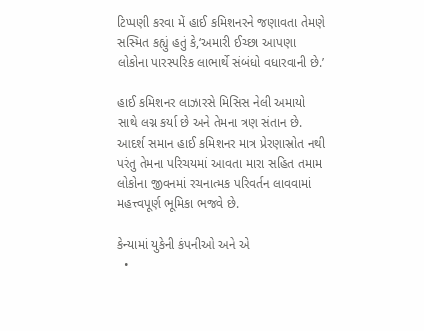ટિપ્પણી કરવા મેં હાઈ કમિશનરને જણાવતા તેમણે સસ્મિત કહ્યું હતું કે,‘અમારી ઈચ્છા આપણા લોકોના પારસ્પરિક લાભાર્થે સંબંધો વધારવાની છે.’

હાઈ કમિશનર લાઝારસે મિસિસ નેલી અમાયો સાથે લગ્ન કર્યા છે અને તેમના ત્રણ સંતાન છે. આદર્શ સમાન હાઈ કમિશનર માત્ર પ્રેરણાસ્રોત નથી પરંતુ તેમના પરિચયમાં આવતા મારા સહિત તમામ લોકોના જીવનમાં રચનાત્મક પરિવર્તન લાવવામાં મહત્ત્વપૂર્ણ ભૂમિકા ભજવે છે.

કેન્યામાં યુકેની કંપનીઓ અને એ
  •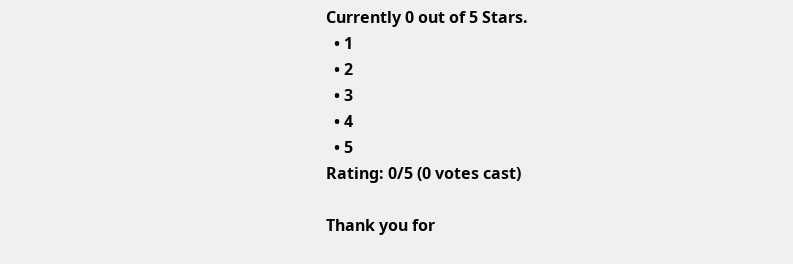Currently 0 out of 5 Stars.
  • 1
  • 2
  • 3
  • 4
  • 5
Rating: 0/5 (0 votes cast)

Thank you for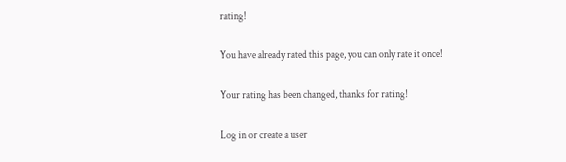rating!

You have already rated this page, you can only rate it once!

Your rating has been changed, thanks for rating!

Log in or create a user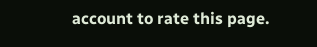account to rate this page.